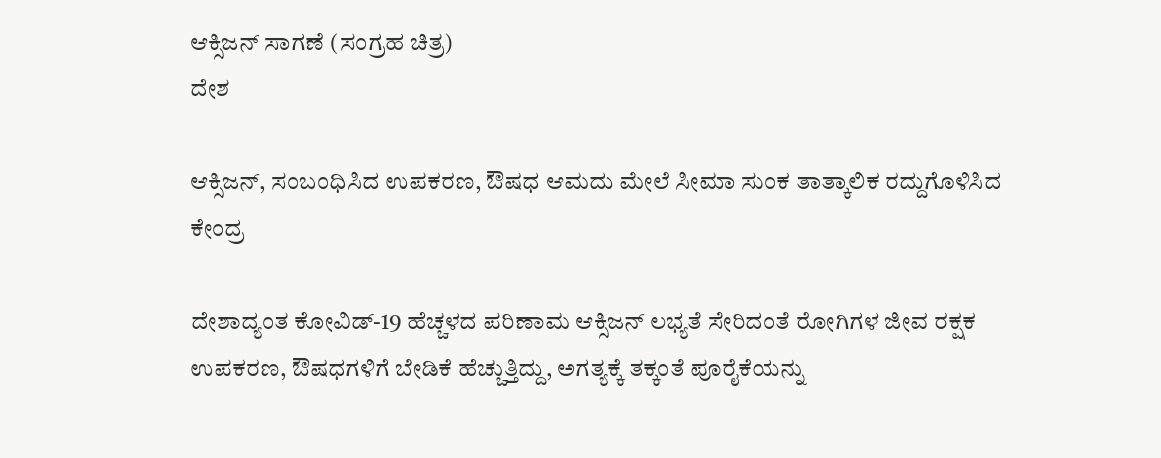ಆಕ್ಸಿಜನ್ ಸಾಗಣೆ (ಸಂಗ್ರಹ ಚಿತ್ರ)
ದೇಶ

ಆಕ್ಸಿಜನ್, ಸಂಬಂಧಿಸಿದ ಉಪಕರಣ, ಔಷಧ ಆಮದು ಮೇಲೆ ಸೀಮಾ ಸುಂಕ ತಾತ್ಕಾಲಿಕ ರದ್ದುಗೊಳಿಸಿದ ಕೇಂದ್ರ

ದೇಶಾದ್ಯಂತ ಕೋವಿಡ್-19 ಹೆಚ್ಚಳದ ಪರಿಣಾಮ ಆಕ್ಸಿಜನ್ ಲಭ್ಯತೆ ಸೇರಿದಂತೆ ರೋಗಿಗಳ ಜೀವ ರಕ್ಷಕ ಉಪಕರಣ, ಔಷಧಗಳಿಗೆ ಬೇಡಿಕೆ ಹೆಚ್ಚುತ್ತಿದ್ದು, ಅಗತ್ಯಕ್ಕೆ ತಕ್ಕಂತೆ ಪೂರೈಕೆಯನ್ನು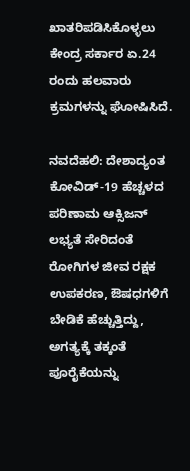ಖಾತರಿಪಡಿಸಿಕೊಳ್ಳಲು ಕೇಂದ್ರ ಸರ್ಕಾರ ಏ.24 ರಂದು ಹಲವಾರು ಕ್ರಮಗಳನ್ನು ಘೋಷಿಸಿದೆ.

ನವದೆಹಲಿ: ದೇಶಾದ್ಯಂತ ಕೋವಿಡ್-19 ಹೆಚ್ಚಳದ ಪರಿಣಾಮ ಆಕ್ಸಿಜನ್ ಲಭ್ಯತೆ ಸೇರಿದಂತೆ ರೋಗಿಗಳ ಜೀವ ರಕ್ಷಕ ಉಪಕರಣ, ಔಷಧಗಳಿಗೆ ಬೇಡಿಕೆ ಹೆಚ್ಚುತ್ತಿದ್ದು, ಅಗತ್ಯಕ್ಕೆ ತಕ್ಕಂತೆ ಪೂರೈಕೆಯನ್ನು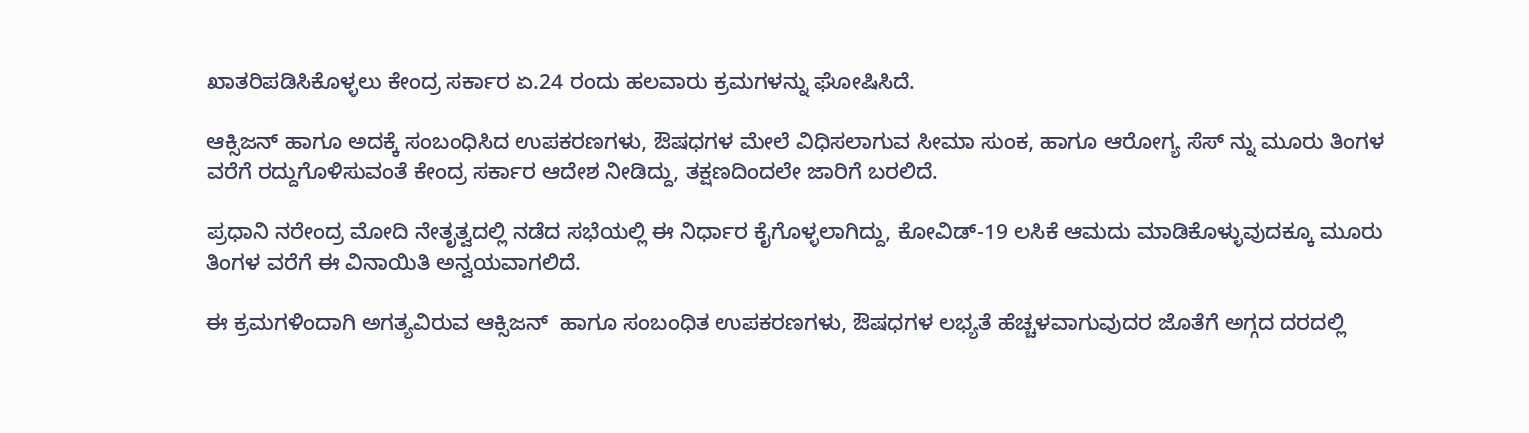ಖಾತರಿಪಡಿಸಿಕೊಳ್ಳಲು ಕೇಂದ್ರ ಸರ್ಕಾರ ಏ.24 ರಂದು ಹಲವಾರು ಕ್ರಮಗಳನ್ನು ಘೋಷಿಸಿದೆ.

ಆಕ್ಸಿಜನ್ ಹಾಗೂ ಅದಕ್ಕೆ ಸಂಬಂಧಿಸಿದ ಉಪಕರಣಗಳು, ಔಷಧಗಳ ಮೇಲೆ ವಿಧಿಸಲಾಗುವ ಸೀಮಾ ಸುಂಕ, ಹಾಗೂ ಆರೋಗ್ಯ ಸೆಸ್ ನ್ನು ಮೂರು ತಿಂಗಳ ವರೆಗೆ ರದ್ದುಗೊಳಿಸುವಂತೆ ಕೇಂದ್ರ ಸರ್ಕಾರ ಆದೇಶ ನೀಡಿದ್ದು, ತಕ್ಷಣದಿಂದಲೇ ಜಾರಿಗೆ ಬರಲಿದೆ.

ಪ್ರಧಾನಿ ನರೇಂದ್ರ ಮೋದಿ ನೇತೃತ್ವದಲ್ಲಿ ನಡೆದ ಸಭೆಯಲ್ಲಿ ಈ ನಿರ್ಧಾರ ಕೈಗೊಳ್ಳಲಾಗಿದ್ದು, ಕೋವಿಡ್-19 ಲಸಿಕೆ ಆಮದು ಮಾಡಿಕೊಳ್ಳುವುದಕ್ಕೂ ಮೂರು ತಿಂಗಳ ವರೆಗೆ ಈ ವಿನಾಯಿತಿ ಅನ್ವಯವಾಗಲಿದೆ.

ಈ ಕ್ರಮಗಳಿಂದಾಗಿ ಅಗತ್ಯವಿರುವ ಆಕ್ಸಿಜನ್  ಹಾಗೂ ಸಂಬಂಧಿತ ಉಪಕರಣಗಳು, ಔಷಧಗಳ ಲಭ್ಯತೆ ಹೆಚ್ಚಳವಾಗುವುದರ ಜೊತೆಗೆ ಅಗ್ಗದ ದರದಲ್ಲಿ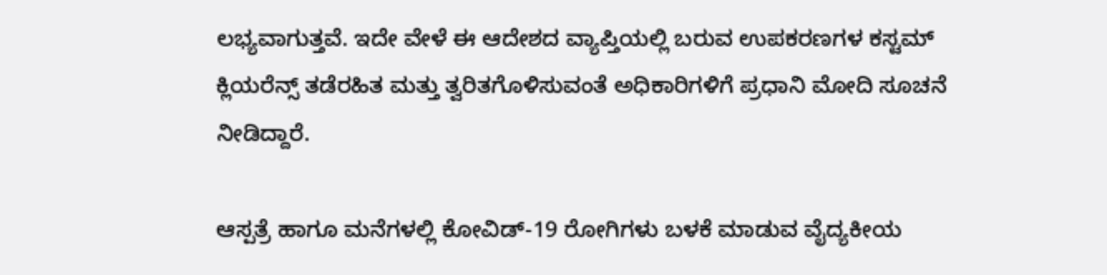ಲಭ್ಯವಾಗುತ್ತವೆ. ಇದೇ ವೇಳೆ ಈ ಆದೇಶದ ವ್ಯಾಪ್ತಿಯಲ್ಲಿ ಬರುವ ಉಪಕರಣಗಳ ಕಸ್ಟಮ್ ಕ್ಲಿಯರೆನ್ಸ್ ತಡೆರಹಿತ ಮತ್ತು ತ್ವರಿತಗೊಳಿಸುವಂತೆ ಅಧಿಕಾರಿಗಳಿಗೆ ಪ್ರಧಾನಿ ಮೋದಿ ಸೂಚನೆ ನೀಡಿದ್ದಾರೆ.

ಆಸ್ಪತ್ರೆ ಹಾಗೂ ಮನೆಗಳಲ್ಲಿ ಕೋವಿಡ್-19 ರೋಗಿಗಳು ಬಳಕೆ ಮಾಡುವ ವೈದ್ಯಕೀಯ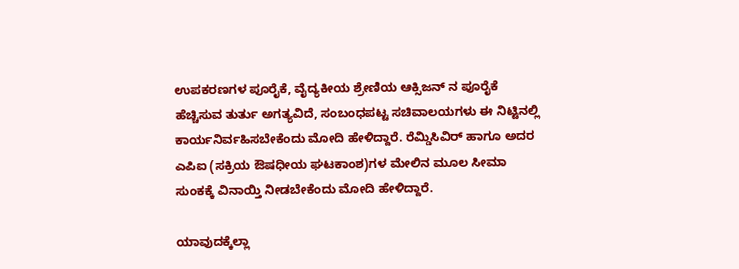ಉಪಕರಣಗಳ ಪೂರೈಕೆ, ವೈದ್ಯಕೀಯ ಶ್ರೇಣಿಯ ಆಕ್ಸಿಜನ್ ನ ಪೂರೈಕೆ ಹೆಚ್ಚಿಸುವ ತುರ್ತು ಅಗತ್ಯವಿದೆ, ಸಂಬಂಧಪಟ್ಟ ಸಚಿವಾಲಯಗಳು ಈ ನಿಟ್ಟಿನಲ್ಲಿ ಕಾರ್ಯನಿರ್ವಹಿಸಬೇಕೆಂದು ಮೋದಿ ಹೇಳಿದ್ದಾರೆ. ರೆಮ್ಡಿಸಿವಿರ್ ಹಾಗೂ ಅದರ ಎಪಿಐ (ಸಕ್ರಿಯ ಔಷಧೀಯ ಘಟಕಾಂಶ)ಗಳ ಮೇಲಿನ ಮೂಲ ಸೀಮಾ ಸುಂಕಕ್ಕೆ ವಿನಾಯ್ತಿ ನೀಡಬೇಕೆಂದು ಮೋದಿ ಹೇಳಿದ್ದಾರೆ.

ಯಾವುದಕ್ಕೆಲ್ಲಾ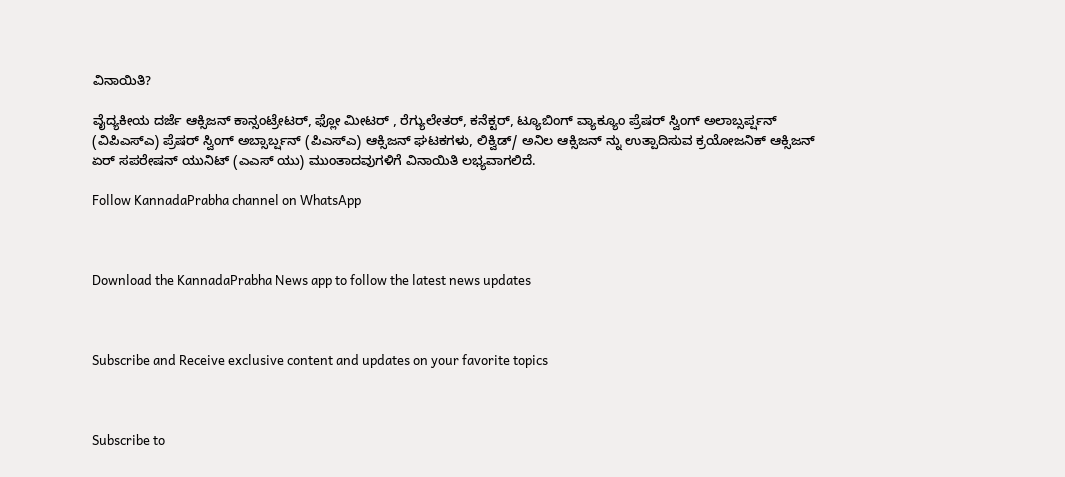ವಿನಾಯಿತಿ?

ವೈದ್ಯಕೀಯ ದರ್ಜೆ ಆಕ್ಸಿಜನ್ ಕಾನ್ಸಂಟ್ರೇಟರ್, ಫ್ಲೋ ಮೀಟರ್ , ರೆಗ್ಯುಲೇತರ್, ಕನೆಕ್ಟರ್, ಟ್ಯೂಬಿಂಗ್ ವ್ಯಾಕ್ಯೂಂ ಪ್ರೆಷರ್ ಸ್ವಿಂಗ್ ಅಲಾಬ್ಸರ್ಪ್ಷನ್ (ವಿಪಿಎಸ್ಎ) ಪ್ರೆಷರ್ ಸ್ವಿಂಗ್ ಅಬ್ಸಾರ್ಬ್ಷನ್ (ಪಿಎಸ್ಎ) ಆಕ್ಸಿಜನ್ ಘಟಕಗಳು, ಲಿಕ್ವಿಡ್/ ಅನಿಲ ಆಕ್ಸಿಜನ್ ನ್ನು ಉತ್ಪಾದಿಸುವ ಕ್ರಯೋಜನಿಕ್ ಆಕ್ಸಿಜನ್ ಏರ್ ಸಪರೇಷನ್ ಯುನಿಟ್ (ಎಎಸ್ ಯು) ಮುಂತಾದವುಗಳಿಗೆ ವಿನಾಯಿತಿ ಲಭ್ಯವಾಗಲಿದೆ.

Follow KannadaPrabha channel on WhatsApp



Download the KannadaPrabha News app to follow the latest news updates



Subscribe and Receive exclusive content and updates on your favorite topics



Subscribe to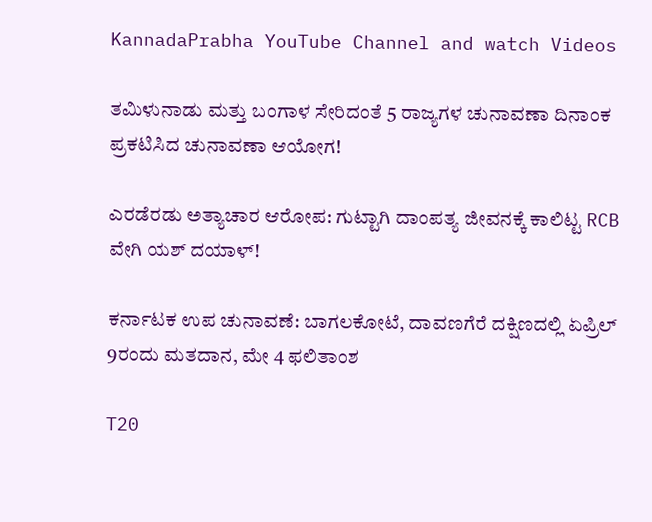KannadaPrabha YouTube Channel and watch Videos

ತಮಿಳುನಾಡು ಮತ್ತು ಬಂಗಾಳ ಸೇರಿದಂತೆ 5 ರಾಜ್ಯಗಳ ಚುನಾವಣಾ ದಿನಾಂಕ ಪ್ರಕಟಿಸಿದ ಚುನಾವಣಾ ಆಯೋಗ!

ಎರಡೆರಡು ಅತ್ಯಾಚಾರ ಆರೋಪ: ಗುಟ್ಟಾಗಿ ದಾಂಪತ್ಯ ಜೀವನಕ್ಕೆ ಕಾಲಿಟ್ಟ RCB ವೇಗಿ ಯಶ್ ದಯಾಳ್!

ಕರ್ನಾಟಕ ಉಪ ಚುನಾವಣೆ: ಬಾಗಲಕೋಟೆ, ದಾವಣಗೆರೆ ದಕ್ಷಿಣದಲ್ಲಿ ಏಪ್ರಿಲ್ 9ರಂದು ಮತದಾನ, ಮೇ 4 ಫಲಿತಾಂಶ

T20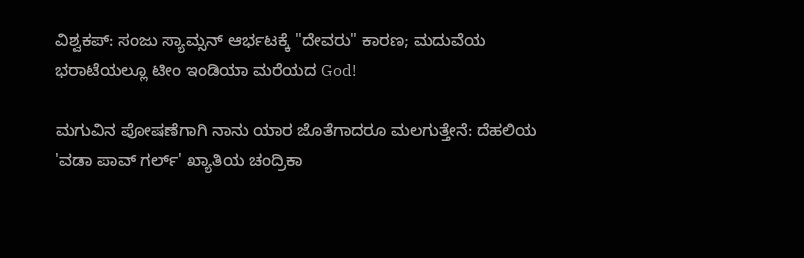ವಿಶ್ವಕಪ್: ಸಂಜು ಸ್ಯಾಮ್ಸನ್ ಆರ್ಭಟಕ್ಕೆ "ದೇವರು" ಕಾರಣ; ಮದುವೆಯ ಭರಾಟೆಯಲ್ಲೂ ಟೀಂ ಇಂಡಿಯಾ ಮರೆಯದ God!

ಮಗುವಿನ ಪೋಷಣೆಗಾಗಿ ನಾನು ಯಾರ ಜೊತೆಗಾದರೂ ಮಲಗುತ್ತೇನೆ: ದೆಹಲಿಯ 'ವಡಾ ಪಾವ್ ಗರ್ಲ್' ಖ್ಯಾತಿಯ ಚಂದ್ರಿಕಾ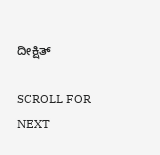ದೀಕ್ಷಿತ್

SCROLL FOR NEXT